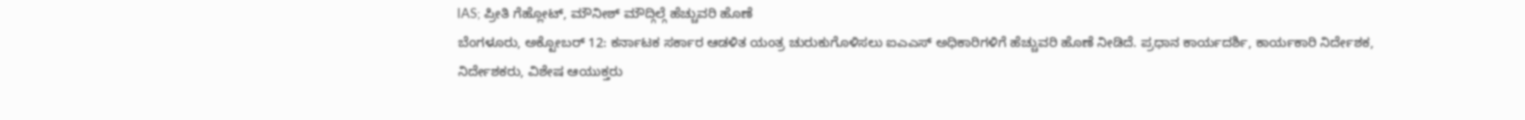IAS; ಪ್ರೀತಿ ಗೆಹ್ಲೋಟ್, ಮೌನೀಶ್ ಮೌದ್ಗಿಲ್ಗೆ ಹೆಚ್ಚುವರಿ ಹೊಣೆ
ಬೆಂಗಳೂರು, ಅಕ್ಟೋಬರ್ 12: ಕರ್ನಾಟಕ ಸರ್ಕಾರ ಆಡಳಿತ ಯಂತ್ರ ಚುರುಕುಗೊಳಿಸಲು ಐಎಎಸ್ ಅಧಿಕಾರಿಗಳಿಗೆ ಹೆಚ್ಚುವರಿ ಹೊಣೆ ನೀಡಿದೆ. ಪ್ರಧಾನ ಕಾರ್ಯದರ್ಶಿ, ಕಾರ್ಯಕಾರಿ ನಿರ್ದೇಶಕ, ನಿರ್ದೇಶಕರು, ವಿಶೇಷ ಆಯುಕ್ತರು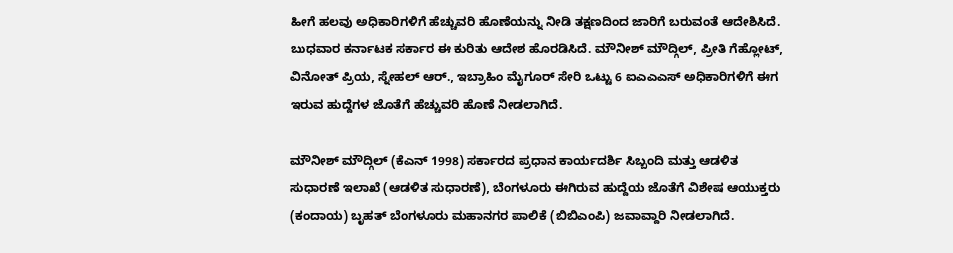ಹೀಗೆ ಹಲವು ಅಧಿಕಾರಿಗಳಿಗೆ ಹೆಚ್ಚುವರಿ ಹೊಣೆಯನ್ನು ನೀಡಿ ತಕ್ಷಣದಿಂದ ಜಾರಿಗೆ ಬರುವಂತೆ ಆದೇಶಿಸಿದೆ.
ಬುಧವಾರ ಕರ್ನಾಟಕ ಸರ್ಕಾರ ಈ ಕುರಿತು ಆದೇಶ ಹೊರಡಿಸಿದೆ. ಮೌನೀಶ್ ಮೌದ್ಗಿಲ್, ಪ್ರೀತಿ ಗೆಹ್ಲೋಟ್, ವಿನೋತ್ ಪ್ರಿಯ, ಸ್ನೇಹಲ್ ಆರ್., ಇಬ್ರಾಹಿಂ ಮೈಗೂರ್ ಸೇರಿ ಒಟ್ಟು 6 ಐಎಎಎಸ್ ಅಧಿಕಾರಿಗಳಿಗೆ ಈಗ ಇರುವ ಹುದ್ದೆಗಳ ಜೊತೆಗೆ ಹೆಚ್ಚುವರಿ ಹೊಣೆ ನೀಡಲಾಗಿದೆ.

ಮೌನೀಶ್ ಮೌದ್ಗಿಲ್ (ಕೆಎನ್ 1998) ಸರ್ಕಾರದ ಪ್ರಧಾನ ಕಾರ್ಯದರ್ಶಿ ಸಿಬ್ಬಂದಿ ಮತ್ತು ಆಡಳಿತ ಸುಧಾರಣೆ ಇಲಾಖೆ (ಆಡಳಿತ ಸುಧಾರಣೆ), ಬೆಂಗಳೂರು ಈಗಿರುವ ಹುದ್ದೆಯ ಜೊತೆಗೆ ವಿಶೇಷ ಆಯುಕ್ತರು (ಕಂದಾಯ) ಬೃಹತ್ ಬೆಂಗಳೂರು ಮಹಾನಗರ ಪಾಲಿಕೆ (ಬಿಬಿಎಂಪಿ) ಜವಾವ್ದಾರಿ ನೀಡಲಾಗಿದೆ.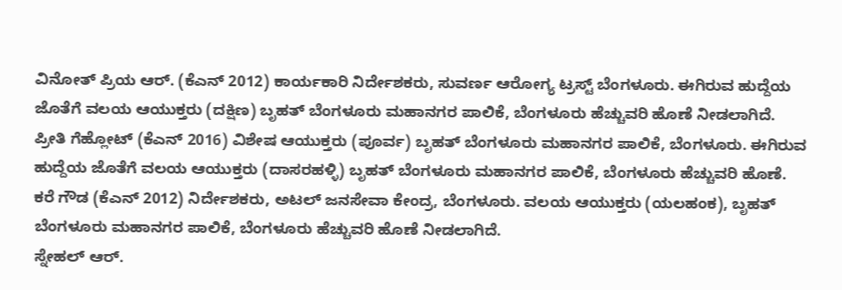ವಿನೋತ್ ಪ್ರಿಯ ಆರ್. (ಕೆಎನ್ 2012) ಕಾರ್ಯಕಾರಿ ನಿರ್ದೇಶಕರು, ಸುವರ್ಣ ಆರೋಗ್ಯ ಟ್ರಸ್ಟ್ ಬೆಂಗಳೂರು. ಈಗಿರುವ ಹುದ್ದೆಯ ಜೊತೆಗೆ ವಲಯ ಆಯುಕ್ತರು (ದಕ್ಷಿಣ) ಬೃಹತ್ ಬೆಂಗಳೂರು ಮಹಾನಗರ ಪಾಲಿಕೆ, ಬೆಂಗಳೂರು ಹೆಚ್ಚುವರಿ ಹೊಣೆ ನೀಡಲಾಗಿದೆ.
ಪ್ರೀತಿ ಗೆಹ್ಲೋಟ್ (ಕೆಎನ್ 2016) ವಿಶೇಷ ಆಯುಕ್ತರು (ಪೂರ್ವ) ಬೃಹತ್ ಬೆಂಗಳೂರು ಮಹಾನಗರ ಪಾಲಿಕೆ, ಬೆಂಗಳೂರು. ಈಗಿರುವ ಹುದ್ದೆಯ ಜೊತೆಗೆ ವಲಯ ಆಯುಕ್ತರು (ದಾಸರಹಳ್ಳಿ) ಬೃಹತ್ ಬೆಂಗಳೂರು ಮಹಾನಗರ ಪಾಲಿಕೆ, ಬೆಂಗಳೂರು ಹೆಚ್ಚುವರಿ ಹೊಣೆ.
ಕರೆ ಗೌಡ (ಕೆಎನ್ 2012) ನಿರ್ದೇಶಕರು, ಅಟಲ್ ಜನಸೇವಾ ಕೇಂದ್ರ, ಬೆಂಗಳೂರು. ವಲಯ ಆಯುಕ್ತರು (ಯಲಹಂಕ), ಬೃಹತ್ ಬೆಂಗಳೂರು ಮಹಾನಗರ ಪಾಲಿಕೆ, ಬೆಂಗಳೂರು ಹೆಚ್ಚುವರಿ ಹೊಣೆ ನೀಡಲಾಗಿದೆ.
ಸ್ನೇಹಲ್ ಆರ್.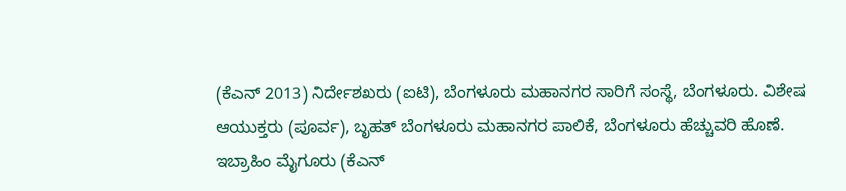(ಕೆಎನ್ 2013) ನಿರ್ದೇಶಖರು (ಐಟಿ), ಬೆಂಗಳೂರು ಮಹಾನಗರ ಸಾರಿಗೆ ಸಂಸ್ಥೆ, ಬೆಂಗಳೂರು. ವಿಶೇಷ ಆಯುಕ್ತರು (ಪೂರ್ವ), ಬೃಹತ್ ಬೆಂಗಳೂರು ಮಹಾನಗರ ಪಾಲಿಕೆ, ಬೆಂಗಳೂರು ಹೆಚ್ಚುವರಿ ಹೊಣೆ.
ಇಬ್ರಾಹಿಂ ಮೈಗೂರು (ಕೆಎನ್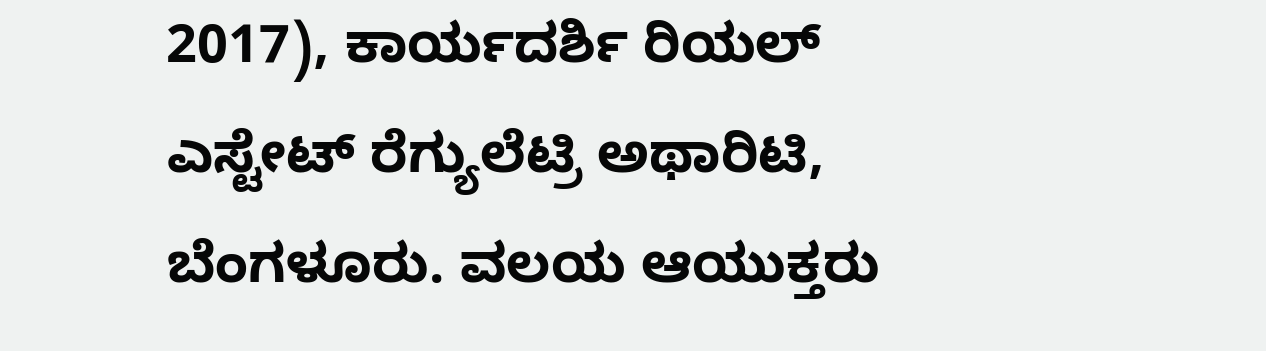2017), ಕಾರ್ಯದರ್ಶಿ ರಿಯಲ್ ಎಸ್ಟೇಟ್ ರೆಗ್ಯುಲೆಟ್ರಿ ಅಥಾರಿಟಿ, ಬೆಂಗಳೂರು. ವಲಯ ಆಯುಕ್ತರು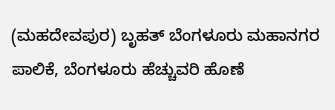(ಮಹದೇವಪುರ) ಬೃಹತ್ ಬೆಂಗಳೂರು ಮಹಾನಗರ ಪಾಲಿಕೆ, ಬೆಂಗಳೂರು ಹೆಚ್ಚುವರಿ ಹೊಣೆ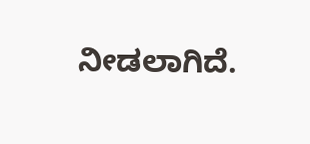ನೀಡಲಾಗಿದೆ.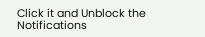Click it and Unblock the Notifications